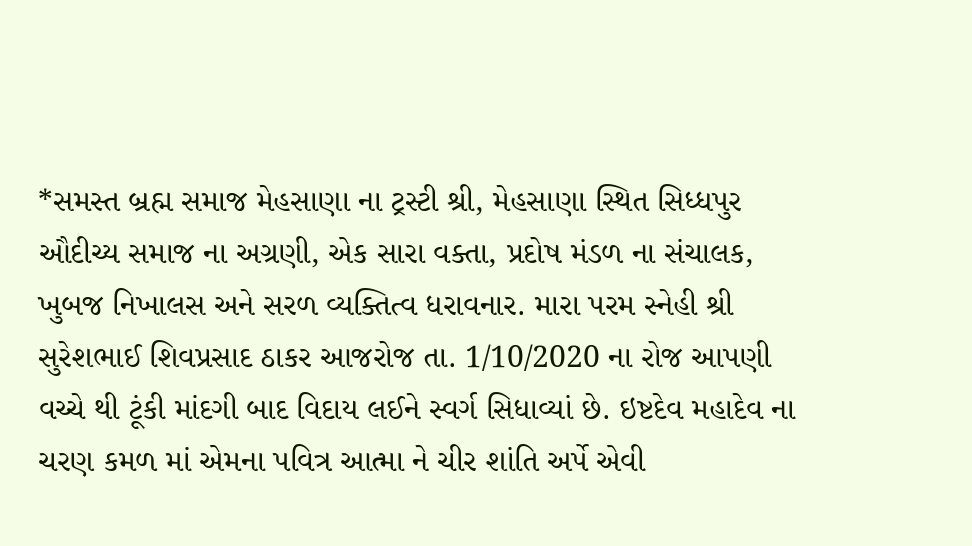*સમસ્ત બ્રહ્મ સમાજ મેહસાણા ના ટ્રસ્ટી શ્રી, મેહસાણા સ્થિત સિધ્ધપુર ઔદીચ્ય સમાજ ના અગ્રણી, એક સારા વક્તા, પ્રદોષ મંડળ ના સંચાલક, ખુબજ નિખાલસ અને સરળ વ્યક્તિત્વ ધરાવનાર. મારા પરમ સ્નેહી શ્રી સુરેશભાઈ શિવપ્રસાદ ઠાકર આજરોજ તા. 1/10/2020 ના રોજ આપણી વચ્ચે થી ટૂંકી માંદગી બાદ વિદાય લઈને સ્વર્ગ સિધાવ્યાં છે. ઇષ્ટદેવ મહાદેવ ના ચરણ કમળ માં એમના પવિત્ર આત્મા ને ચીર શાંતિ અર્પે એવી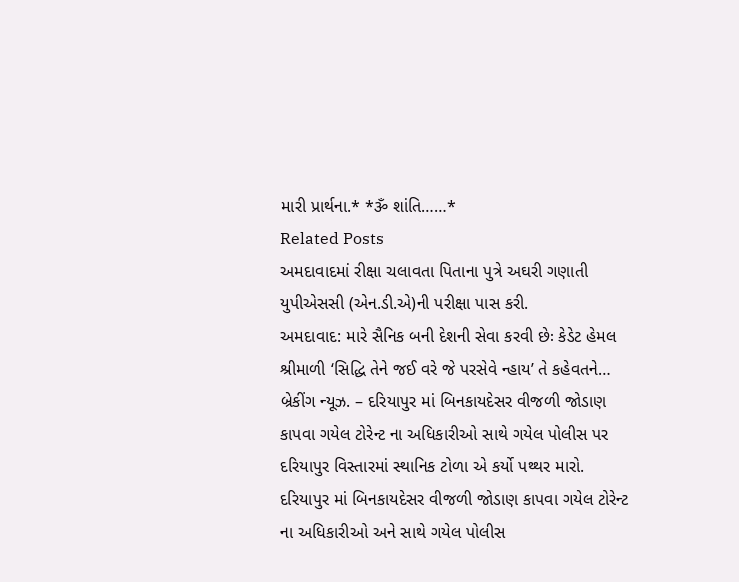મારી પ્રાર્થના.* *ૐ શાંતિ……*
Related Posts
અમદાવાદમાં રીક્ષા ચલાવતા પિતાના પુત્રે અઘરી ગણાતી યુપીએસસી (એન.ડી.એ)ની પરીક્ષા પાસ કરી.
અમદાવાદ: મારે સૈનિક બની દેશની સેવા કરવી છેઃ કેડેટ હેમલ શ્રીમાળી ‘સિદ્ધિ તેને જઈ વરે જે પરસેવે ન્હાય’ તે કહેવતને…
બ્રેકીંગ ન્યૂઝ. – દરિયાપુર માં બિનકાયદેસર વીજળી જોડાણ કાપવા ગયેલ ટોરેન્ટ ના અધિકારીઓ સાથે ગયેલ પોલીસ પર દરિયાપુર વિસ્તારમાં સ્થાનિક ટોળા એ કર્યો પથ્થર મારો.
દરિયાપુર માં બિનકાયદેસર વીજળી જોડાણ કાપવા ગયેલ ટોરેન્ટ ના અધિકારીઓ અને સાથે ગયેલ પોલીસ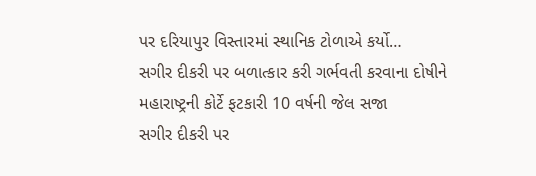પર દરિયાપુર વિસ્તારમાં સ્થાનિક ટોળાએ કર્યો…
સગીર દીકરી પર બળાત્કાર કરી ગર્ભવતી કરવાના દોષીને મહારાષ્ટ્રની કોર્ટે ફટકારી 10 વર્ષની જેલ સજા
સગીર દીકરી પર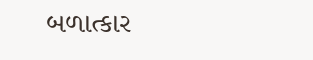બળાત્કાર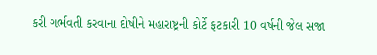કરી ગર્ભવતી કરવાના દોષીને મહારાષ્ટ્રની કોર્ટે ફટકારી 10 વર્ષની જેલ સજા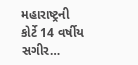મહારાષ્ટ્રની કોર્ટે 14 વર્ષીય સગીર…